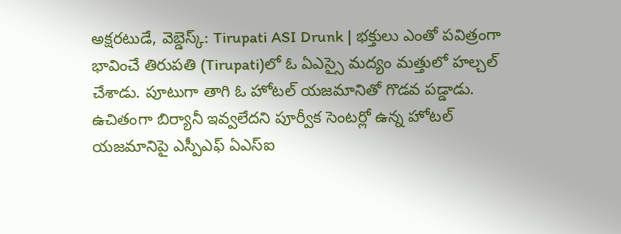అక్షరటుడే, వెబ్డెస్క్: Tirupati ASI Drunk | భక్తులు ఎంతో పవిత్రంగా భావించే తిరుపతి (Tirupati)లో ఓ ఏఎస్సై మద్యం మత్తులో హల్చల్ చేశాడు. పూటుగా తాగి ఓ హోటల్ యజమానితో గొడవ పడ్డాడు.
ఉచితంగా బిర్యానీ ఇవ్వలేదని పూర్వీక సెంటర్లో ఉన్న హోటల్ యజమానిపై ఎస్పీఎఫ్ ఏఎస్ఐ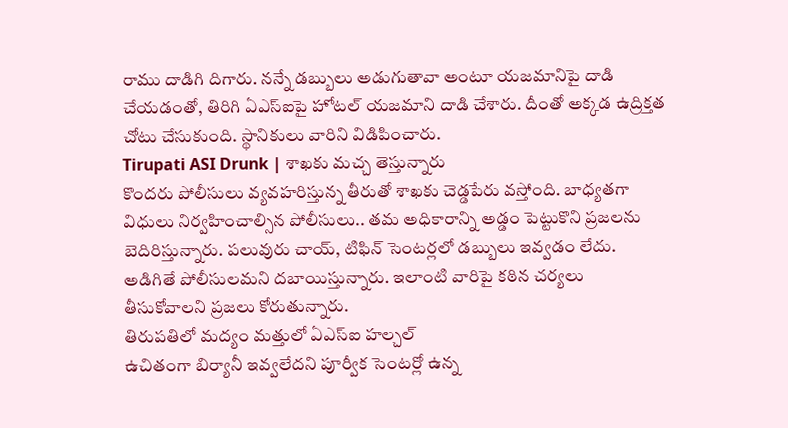రాము దాడిగి దిగారు. నన్నే డబ్బులు అడుగుతావా అంటూ యజమానిపై దాడి చేయడంతో, తిరిగి ఏఎస్ఐపై హోటల్ యజమాని దాడి చేశారు. దీంతో అక్కడ ఉద్రిక్తత చోటు చేసుకుంది. స్థానికులు వారిని విడిపించారు.
Tirupati ASI Drunk | శాఖకు మచ్చ తెస్తున్నారు
కొందరు పోలీసులు వ్యవహరిస్తున్న తీరుతో శాఖకు చెడ్డపేరు వస్తోంది. బాధ్యతగా విధులు నిర్వహించాల్సిన పోలీసులు.. తమ అధికారాన్ని అడ్డం పెట్టుకొని ప్రజలను బెదిరిస్తున్నారు. పలువురు చాయ్, టిఫిన్ సెంటర్లలో డబ్బులు ఇవ్వడం లేదు. అడిగితే పోలీసులమని దబాయిస్తున్నారు. ఇలాంటి వారిపై కఠిన చర్యలు తీసుకోవాలని ప్రజలు కోరుతున్నారు.
తిరుపతిలో మద్యం మత్తులో ఏఎస్ఐ హల్చల్
ఉచితంగా బిర్యానీ ఇవ్వలేదని పూర్వీక సెంటర్లో ఉన్న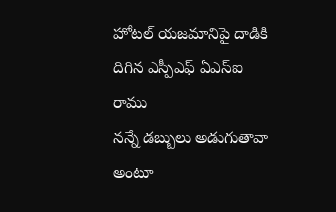హోటల్ యజమానిపై దాడికి దిగిన ఎస్పీఎఫ్ ఏఎస్ఐ రాము
నన్నే డబ్బులు అడుగుతావా అంటూ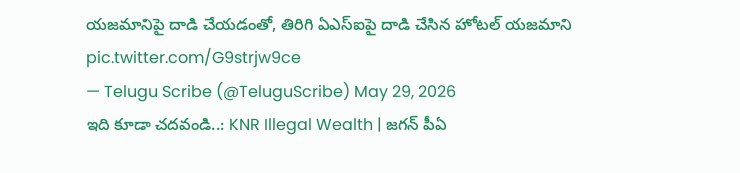యజమానిపై దాడి చేయడంతో, తిరిగి ఏఎస్ఐపై దాడి చేసిన హోటల్ యజమాని pic.twitter.com/G9strjw9ce
— Telugu Scribe (@TeluguScribe) May 29, 2026
ఇది కూడా చదవండి..: KNR Illegal Wealth | జగన్ పీఏ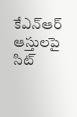కేఎన్ఆర్ ఆస్తులపై సిట్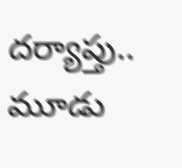దర్యాప్తు.. మూడు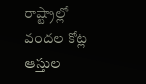రాష్ట్రాల్లో వందల కోట్ల ఆస్తుల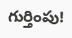గుర్తింపు!